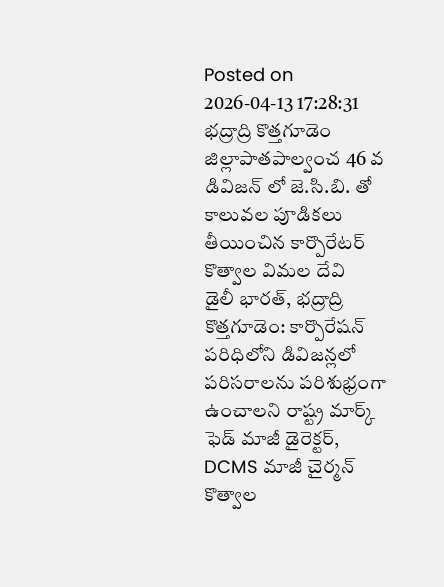Posted on 2026-04-13 17:28:31
భద్రాద్రి కొత్తగూడెం జిల్లాపాతపాల్వంచ 46 వ డివిజన్ లో జె.సి.బి. తో కాలువల పూడికలు తీయించిన కార్పొరేటర్ కొత్వాల విమల దేవి
డైలీ భారత్, భద్రాద్రి కొత్తగూడెం: కార్పొరేషన్ పరిధిలోని డివిజన్లలో పరిసరాలను పరిశుభ్రంగా ఉంచాలని రాష్ట్ర మార్క్ ఫెడ్ మాజీ డైరెక్టర్, DCMS మాజీ చైర్మన్ కొత్వాల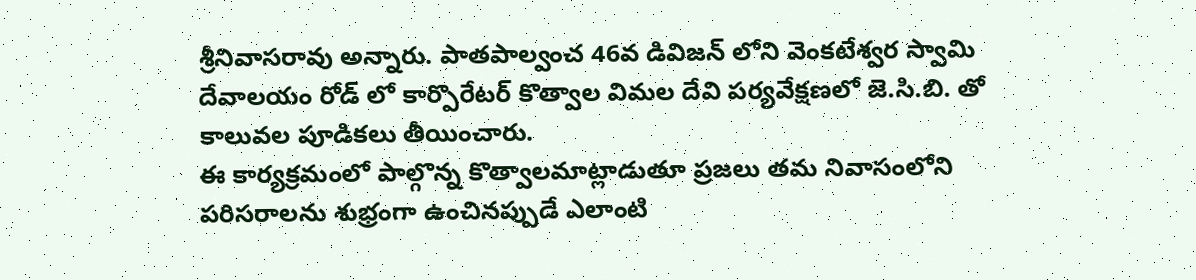శ్రీనివాసరావు అన్నారు. పాతపాల్వంచ 46వ డివిజన్ లోని వెంకటేశ్వర స్వామి దేవాలయం రోడ్ లో కార్పొరేటర్ కొత్వాల విమల దేవి పర్యవేక్షణలో జె.సి.బి. తో కాలువల పూడికలు తీయించారు.
ఈ కార్యక్రమంలో పాల్గొన్న కొత్వాలమాట్లాడుతూ ప్రజలు తమ నివాసంలోని పరిసరాలను శుభ్రంగా ఉంచినప్పుడే ఎలాంటి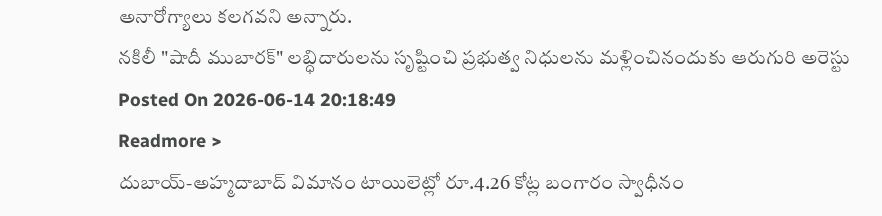అనారోగ్యాలు కలగవని అన్నారు.
నకిలీ "షాదీ ముబారక్" లబ్ధిదారులను సృష్టించి ప్రభుత్వ నిధులను మళ్లించినందుకు ఆరుగురి అరెస్టు
Posted On 2026-06-14 20:18:49
Readmore >
దుబాయ్-అహ్మదాబాద్ విమానం టాయిలెట్లో రూ.4.26 కోట్ల బంగారం స్వాధీనం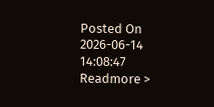Posted On 2026-06-14 14:08:47
Readmore >